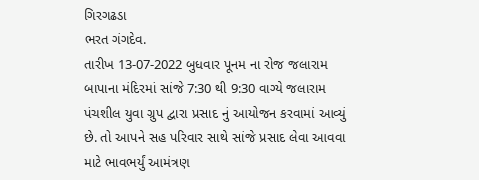ગિરગઢડા
ભરત ગંગદેવ.
તારીખ 13-07-2022 બુધવાર પૂનમ ના રોજ જલારામ બાપાના મંદિરમાં સાંજે 7:30 થી 9:30 વાગ્યે જલારામ પંચશીલ યુવા ગ્રુપ દ્વારા પ્રસાદ નું આયોજન કરવામાં આવ્યું છે. તો આપને સહ પરિવાર સાથે સાંજે પ્રસાદ લેવા આવવા માટે ભાવભર્યું આમંત્રણ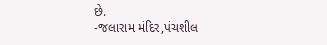છે.
-જલારામ મંદિર,પંચશીલ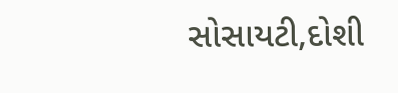સોસાયટી,દોશી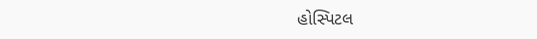હોસ્પિટલ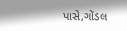પાસે,ગોંડલ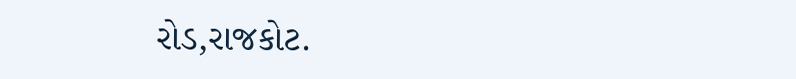રોડ,રાજકોટ.